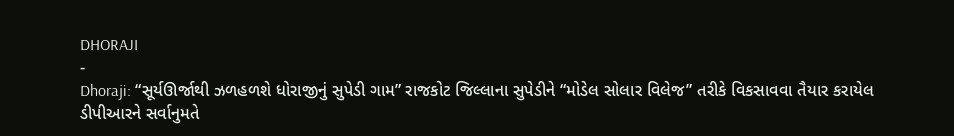DHORAJI
-
Dhoraji: “સૂર્યઊર્જાથી ઝળહળશે ધોરાજીનું સુપેડી ગામ” રાજકોટ જિલ્લાના સુપેડીને “મોડેલ સોલાર વિલેજ” તરીકે વિકસાવવા તૈયાર કરાયેલ ડીપીઆરને સર્વાનુમતે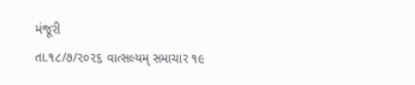મંજૂરી
તા.૧૮/૭/૨૦૨૬ વાત્સલ્યમ્ સમાચાર ૧૯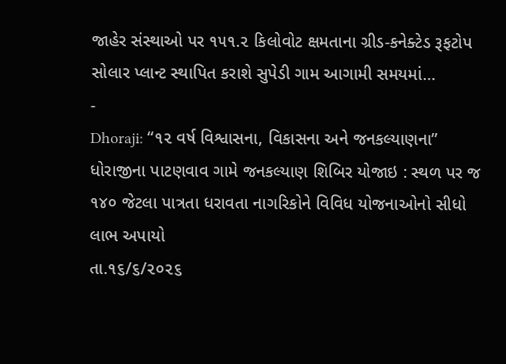જાહેર સંસ્થાઓ પર ૧૫૧.૨ કિલોવોટ ક્ષમતાના ગ્રીડ-કનેક્ટેડ રૂફટોપ સોલાર પ્લાન્ટ સ્થાપિત કરાશે સુપેડી ગામ આગામી સમયમાં…
-
Dhoraji: “૧૨ વર્ષ વિશ્વાસના, વિકાસના અને જનકલ્યાણના” ધોરાજીના પાટણવાવ ગામે જનકલ્યાણ શિબિર યોજાઇ : સ્થળ પર જ ૧૪૦ જેટલા પાત્રતા ધરાવતા નાગરિકોને વિવિધ યોજનાઓનો સીધો લાભ અપાયો
તા.૧૬/૬/૨૦૨૬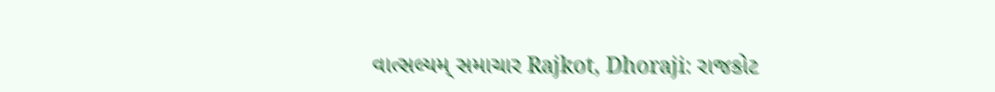વાત્સલ્યમ્ સમાચાર Rajkot, Dhoraji: રાજકોટ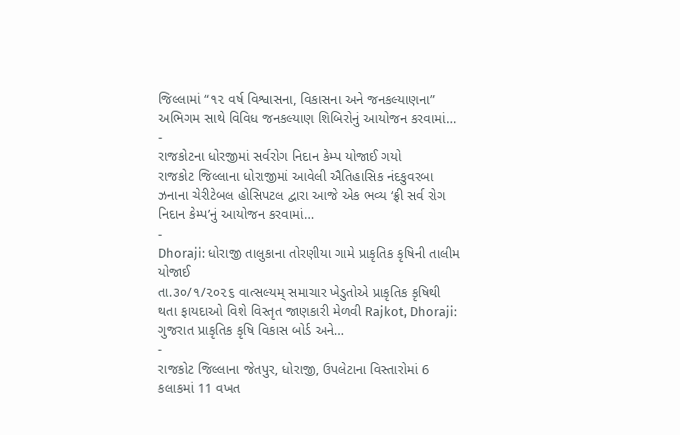જિલ્લામાં “૧૨ વર્ષ વિશ્વાસના, વિકાસના અને જનકલ્યાણના” અભિગમ સાથે વિવિધ જનકલ્યાણ શિબિરોનું આયોજન કરવામાં…
-
રાજકોટના ધોરજીમાં સર્વરોગ નિદાન કેમ્પ યોજાઈ ગયો
રાજકોટ જિલ્લાના ધોરાજીમાં આવેલી ઐતિહાસિક નંદકુવરબા ઝનાના ચેરીટેબલ હોસિપટલ દ્વારા આજે એક ભવ્ય ‘ફ્રી સર્વ રોગ નિદાન કેમ્પ’નું આયોજન કરવામાં…
-
Dhoraji: ધોરાજી તાલુકાના તોરણીયા ગામે પ્રાકૃતિક કૃષિની તાલીમ યોજાઈ
તા.૩૦/૧/૨૦૨૬ વાત્સલ્યમ્ સમાચાર ખેડુતોએ પ્રાકૃતિક કૃષિથી થતા ફાયદાઓ વિશે વિસ્તૃત જાણકારી મેળવી Rajkot, Dhoraji: ગુજરાત પ્રાકૃતિક કૃષિ વિકાસ બોર્ડ અને…
-
રાજકોટ જિલ્લાના જેતપુર, ધોરાજી, ઉપલેટાના વિસ્તારોમાં 6 કલાકમાં 11 વખત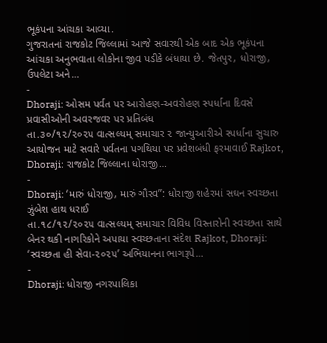ભૂકંપના આંચકા આવ્યા.
ગુજરાતનાં રાજકોટ જિલ્લામાં આજે સવારથી એક બાદ એક ભૂકંપના આંચકા અનુભવાતા લોકોના જીવ પડીકે બંધાયા છે. જેતપુર, ધોરાજી, ઉપલેટા અને…
-
Dhoraji: ઓસમ પર્વત પર આરોહણ-અવરોહણ સ્પર્ધાના દિવસે પ્રવાસીઓની અવરજવર પર પ્રતિબંધ
તા.૩૦/૧૨/૨૦૨૫ વાત્સલ્યમ્ સમાચાર ૨ જાન્યુઆરીએ સ્પર્ધાના સુચારુ આયોજન માટે સવારે પર્વતના પગથિયા પર પ્રવેશબંધી ફરમાવાઈ Rajkot, Dhoraji: રાજકોટ જિલ્લાના ધોરાજી…
-
Dhoraji: ‘મારું ધોરાજી, મારું ગૌરવ’’: ધોરાજી શહેરમાં સઘન સ્વચ્છતા ઝુંબેશ હાથ ધરાઈ
તા.૧૮/૧૨/૨૦૨૫ વાત્સલ્યમ્ સમાચાર વિવિધ વિસ્તારોની સ્વચ્છતા સાથે બેનર થકી નાગરિકોને અપાયા સ્વચ્છતાના સંદેશ Rajkot, Dhoraji: ‘સ્વચ્છતા હી સેવા-૨૦૨૫’ અભિયાનના ભાગરૂપે…
-
Dhoraji: ધોરાજી નગરપાલિકા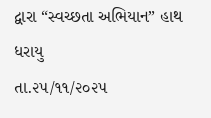દ્વારા “સ્વચ્છતા અભિયાન” હાથ ધરાયુ
તા.૨૫/૧૧/૨૦૨૫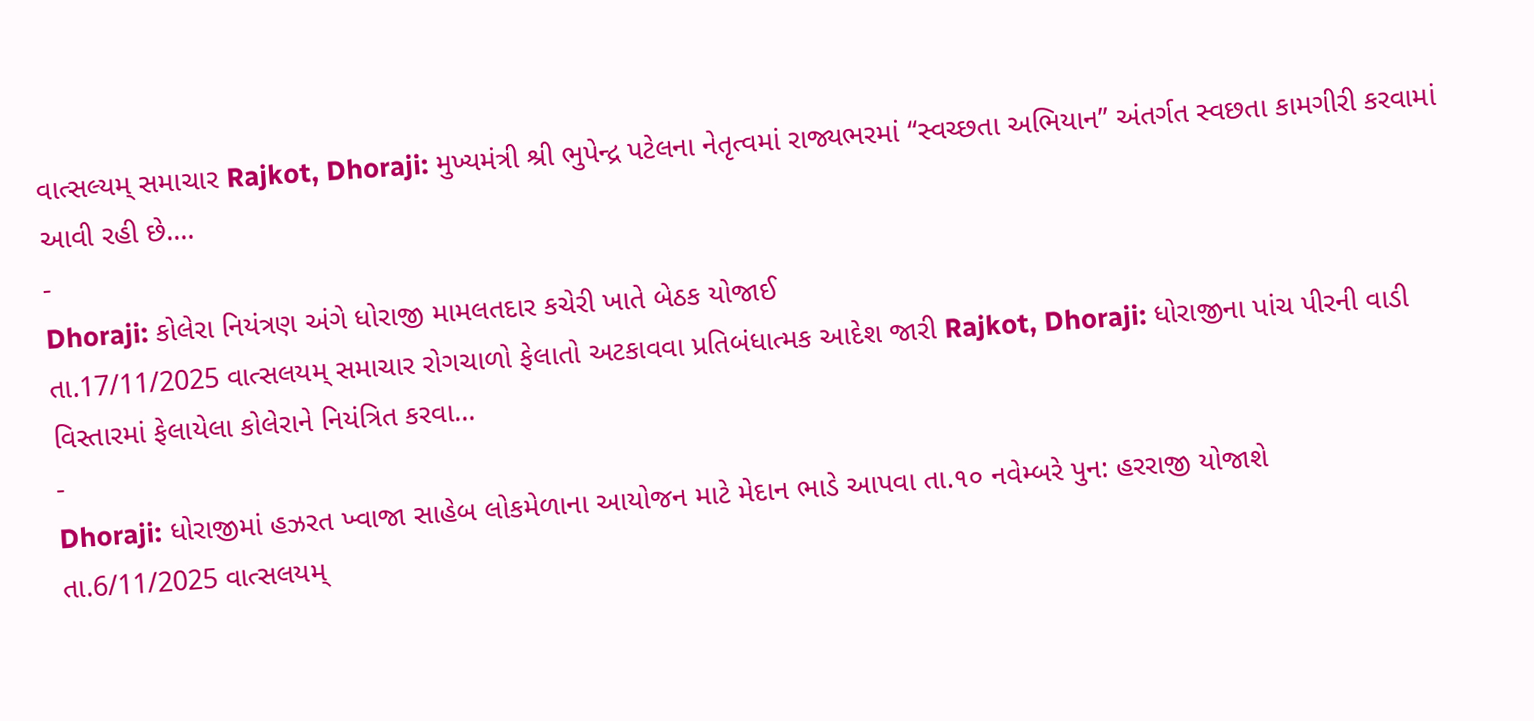વાત્સલ્યમ્ સમાચાર Rajkot, Dhoraji: મુખ્યમંત્રી શ્રી ભુપેન્દ્ર પટેલના નેતૃત્વમાં રાજ્યભરમાં “સ્વચ્છતા અભિયાન” અંતર્ગત સ્વછતા કામગીરી કરવામાં આવી રહી છે.…
-
Dhoraji: કોલેરા નિયંત્રણ અંગે ધોરાજી મામલતદાર કચેરી ખાતે બેઠક યોજાઈ
તા.17/11/2025 વાત્સલયમ્ સમાચાર રોગચાળો ફેલાતો અટકાવવા પ્રતિબંધાત્મક આદેશ જારી Rajkot, Dhoraji: ધોરાજીના પાંચ પીરની વાડી વિસ્તારમાં ફેલાયેલા કોલેરાને નિયંત્રિત કરવા…
-
Dhoraji: ધોરાજીમાં હઝરત ખ્વાજા સાહેબ લોકમેળાના આયોજન માટે મેદાન ભાડે આપવા તા.૧૦ નવેમ્બરે પુન: હરરાજી યોજાશે
તા.6/11/2025 વાત્સલયમ્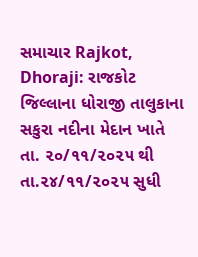સમાચાર Rajkot, Dhoraji: રાજકોટ જિલ્લાના ધોરાજી તાલુકાના સકુરા નદીના મેદાન ખાતે તા. ૨૦/૧૧/૨૦૨૫ થી તા.૨૪/૧૧/૨૦૨૫ સુધી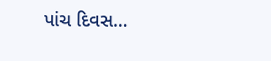પાંચ દિવસ…